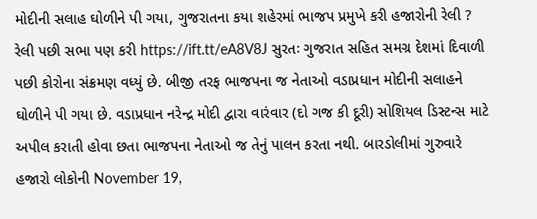મોદીની સલાહ ઘોળીને પી ગયા, ગુજરાતના કયા શહેરમાં ભાજપ પ્રમુખે કરી હજારોની રેલી ? રેલી પછી સભા પણ કરી https://ift.tt/eA8V8J સુરતઃ ગુજરાત સહિત સમગ્ર દેશમાં દિવાળી પછી કોરોના સંક્રમણ વધ્યું છે. બીજી તરફ ભાજપના જ નેતાઓ વડાપ્રધાન મોદીની સલાહને ઘોળીને પી ગયા છે. વડાપ્રધાન નરેન્દ્ર મોદી દ્વારા વારંવાર (દો ગજ કી દૂરી) સોશિયલ ડિસ્ટન્સ માટે અપીલ કરાતી હોવા છતા ભાજપના નેતાઓ જ તેનું પાલન કરતા નથી. બારડોલીમાં ગુરુવારે હજારો લોકોની November 19,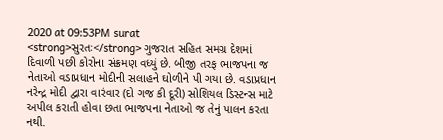2020 at 09:53PM surat
<strong>સુરતઃ</strong> ગુજરાત સહિત સમગ્ર દેશમાં દિવાળી પછી કોરોના સંક્રમણ વધ્યું છે. બીજી તરફ ભાજપના જ નેતાઓ વડાપ્રધાન મોદીની સલાહને ઘોળીને પી ગયા છે. વડાપ્રધાન નરેન્દ્ર મોદી દ્વારા વારંવાર (દો ગજ કી દૂરી) સોશિયલ ડિસ્ટન્સ માટે અપીલ કરાતી હોવા છતા ભાજપના નેતાઓ જ તેનું પાલન કરતા નથી.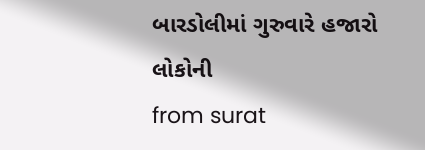બારડોલીમાં ગુરુવારે હજારો લોકોની
from surat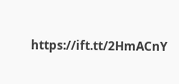https://ift.tt/2HmACnY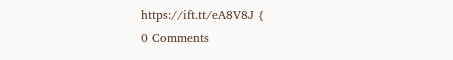https://ift.tt/eA8V8J {
0 Comments